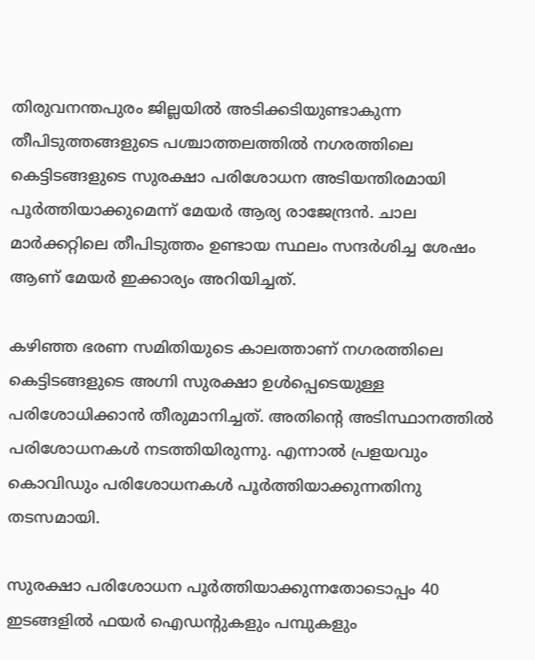തിരുവനന്തപുരം ജില്ലയിൽ അടിക്കടിയുണ്ടാകുന്ന തീപിടുത്തങ്ങളുടെ പശ്ചാത്തലത്തിൽ നഗരത്തിലെ കെട്ടിടങ്ങളുടെ സുരക്ഷാ പരിശോധന അടിയന്തിരമായി പൂർത്തിയാക്കുമെന്ന് മേയർ ആര്യ രാജേന്ദ്രൻ. ചാല മാർക്കറ്റിലെ തീപിടുത്തം ഉണ്ടായ സ്ഥലം സന്ദർശിച്ച ശേഷം ആണ് മേയർ ഇക്കാര്യം അറിയിച്ചത്.

കഴിഞ്ഞ ഭരണ സമിതിയുടെ കാലത്താണ് നഗരത്തിലെ കെട്ടിടങ്ങളുടെ അഗ്നി സുരക്ഷാ ഉൾപ്പെടെയുള്ള പരിശോധിക്കാൻ തീരുമാനിച്ചത്. അതിൻ്റെ അടിസ്ഥാനത്തിൽ പരിശോധനകൾ നടത്തിയിരുന്നു. എന്നാൽ പ്രളയവും കൊവിഡും പരിശോധനകൾ പൂർത്തിയാക്കുന്നതിനു തടസമായി.

സുരക്ഷാ പരിശോധന പൂർത്തിയാക്കുന്നതോടൊപ്പം 40 ഇടങ്ങളിൽ ഫയർ ഐഡന്റുകളും പമ്പുകളും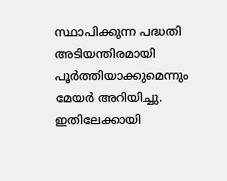സ്ഥാപിക്കുന്ന പദ്ധതി അടിയന്തിരമായി പൂർത്തിയാക്കുമെന്നും മേയർ അറിയിച്ചു. ഇതിലേക്കായി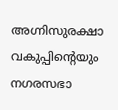അഗ്നിസുരക്ഷാ വകുപ്പിന്റെയും നഗരസഭാ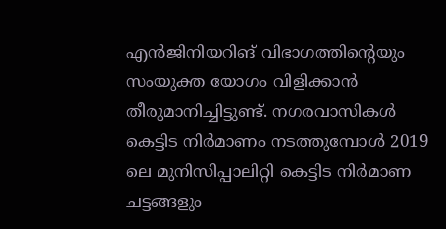എൻജിനിയറിങ് വിഭാഗത്തിന്റെയും സംയുക്ത യോഗം വിളിക്കാൻ തീരുമാനിച്ചിട്ടുണ്ട്. നഗരവാസികൾ കെട്ടിട നിർമാണം നടത്തുമ്പോൾ 2019 ലെ മുനിസിപ്പാലിറ്റി കെട്ടിട നിർമാണ ചട്ടങ്ങളും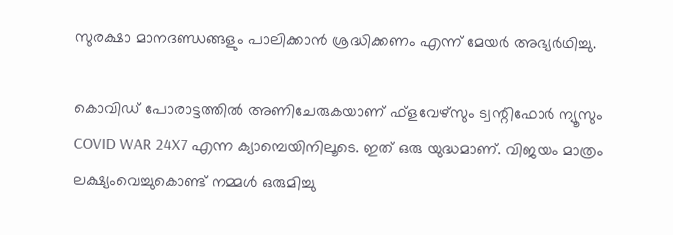സുരക്ഷാ മാനദണ്ഡങ്ങളും പാലിക്കാൻ ശ്രദ്ധിക്കണം എന്ന് മേയർ അഭ്യർഥിച്ചു.

കൊവിഡ് പോരാട്ടത്തില്‍ അണിചേരുകയാണ് ഫ്‌ളവേഴ്‌സും ട്വന്റിഫോര്‍ ന്യൂസും
COVID WAR 24X7 എന്ന ക്യാമ്പെയിനിലൂടെ. ഇത് ഒരു യുദ്ധമാണ്. വിജയം മാത്രം ലക്ഷ്യംവെച്ചുകൊണ്ട് നമ്മള്‍ ഒരുമിച്ചു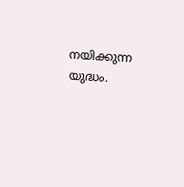നയിക്കുന്ന യുദ്ധം.